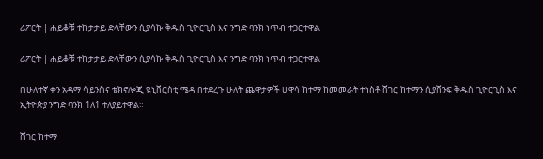ሪፖርት | ሐይቆቹ ተከታታይ ድላቸውን ሲያሳኩ ቅዱስ ጊዮርጊስ እና ንግድ ባንክ ነጥብ ተጋርተዋል

ሪፖርት | ሐይቆቹ ተከታታይ ድላቸውን ሲያሳኩ ቅዱስ ጊዮርጊስ እና ንግድ ባንክ ነጥብ ተጋርተዋል

በሁለተኛ ቀን አዳማ ሳይንስና ቴክኖሎጂ ዩኒቨርስቲ ሜዳ በተደረጉ ሁለት ጨዋታዎች ሀዋሳ ከተማ ከመመራት ተነስቶ ሸገር ከተማን ሲያሸንፍ ቅዱስ ጊዮርጊስ እና ኢትዮጵያ ንግድ ባንክ 1ለ1 ተለያይተዋል።

ሸገር ከተማ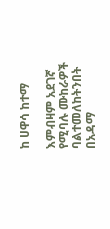ከ ሀዋሳ ከተማ

እምብዛም አደገኛ የሚባሉ ሙከራዎች ባልተመለከትንበት በአዳማ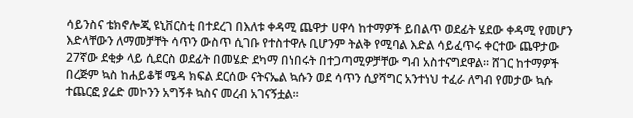ሳይንስና ቴክኖሎጂ ዩኒቨርስቲ በተደረገ በእለቱ ቀዳሚ ጨዋታ ሀዋሳ ከተማዎች ይበልጥ ወደፊት ሄደው ቀዳሚ የመሆን እድላቸውን ለማመቻቸት ሳጥን ውስጥ ሲገቡ የተስተዋሉ ቢሆንም ትልቅ የሚባል እድል ሳይፈጥሩ ቀርተው ጨዋታው 27ኛው ደቂቃ ላይ ሲደርስ ወደፊት በመሄድ ደካማ በነበሩት በተጋጣሚዎቻቸው ግብ አስተናግደዋል። ሸገር ከተማዎች በረጅም ኳስ ከሐይቆቹ ሜዳ ክፍል ደርሰው ናትናኤል ኳሱን ወደ ሳጥን ሲያሻግር አንተነህ ተፈራ ለግብ የመታው ኳሱ ተጨርፎ ያሬድ መኮንን አግኝቶ ኳስና መረብ አገናኝቷል።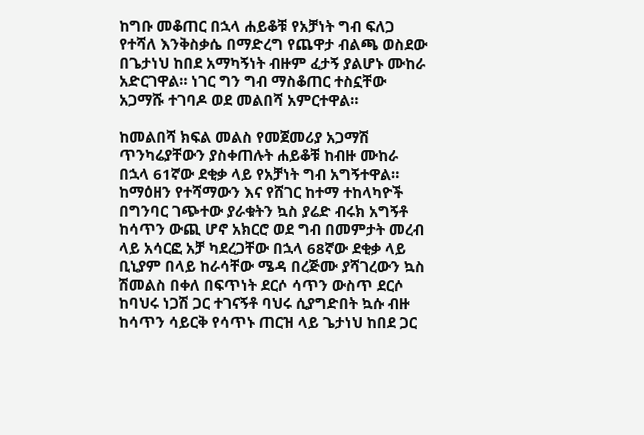ከግቡ መቆጠር በኋላ ሐይቆቹ የአቻነት ግብ ፍለጋ የተሻለ እንቅስቃሴ በማድረግ የጨዋታ ብልጫ ወስደው በጌታነህ ከበደ አማካኝነት ብዙም ፈታኝ ያልሆኑ ሙከራ አድርገዋል። ነገር ግን ግብ ማስቆጠር ተስኗቸው አጋማሹ ተገባዶ ወደ መልበሻ አምርተዋል።

ከመልበሻ ክፍል መልስ የመጀመሪያ አጋማሽ ጥንካሬያቸውን ያስቀጠሉት ሐይቆቹ ከብዙ ሙከራ በኋላ 61ኛው ደቂቃ ላይ የአቻነት ግብ አግኝተዋል። ከማዕዘን የተሻማውን እና የሸገር ከተማ ተከላካዮች በግንባር ገጭተው ያራቁትን ኳስ ያሬድ ብሩክ አግኝቶ ከሳጥን ውጪ ሆኖ አክርሮ ወደ ግብ በመምታት መረብ ላይ አሳርፎ አቻ ካደረጋቸው በኋላ 68ኛው ደቂቃ ላይ ቢኒያም በላይ ከራሳቸው ሜዳ በረጅሙ ያሻገረውን ኳስ ሽመልስ በቀለ በፍጥነት ደርሶ ሳጥን ውስጥ ደርሶ ከባህሩ ነጋሽ ጋር ተገናኝቶ ባህሩ ሲያግድበት ኳሱ ብዙ ከሳጥን ሳይርቅ የሳጥኑ ጠርዝ ላይ ጌታነህ ከበደ ጋር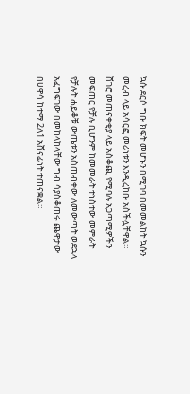ኳሱ ደርሶ ግቡ ክፍት መሆኑን በሚገባ በመመልከት ኳሱን መረብ ላይ አሳርፎ መሪነቱን እንዲረከቡ አስችሏቸዋል። ሸገሮ መጠናቀቂያ ላይ አስቆጪ የሚባሉ አጋጣሚዎችን መፍጠር የቻሉ ቢሆንም ከመመራት ተነስተው መምራት የቻሉት ሐይቆቹ ውጤቱን አስጠብቀው ለመውጣት ወደኋላ አፈግፍገው በመከላከላቸው ግብ ሳያስቆጠሩ ጨዋታው በሀዋሳ ከተማ 2ለ1 አሸናፊነት ተጠናቋል።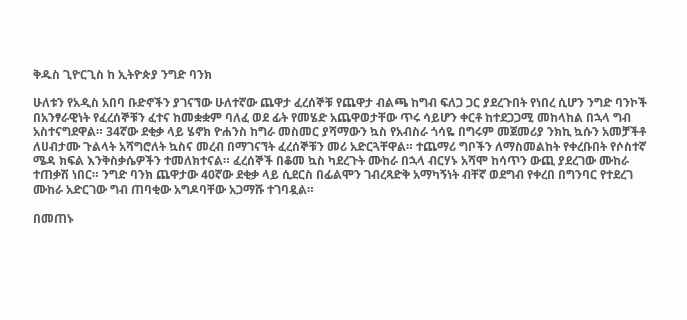ቅዱስ ጊዮርጊስ ከ ኢትዮጵያ ንግድ ባንክ

ሁለቱን የአዲስ አበባ ቡድኖችን ያገናኘው ሁለተኛው ጨዋታ ፈረሰኞቹ የጨዋታ ብልጫ ከግብ ፍለጋ ጋር ያደረጉበት የነበረ ሲሆን ንግድ ባንኮች በአንፃራዊነት የፈረሰኞቹን ፈተና ከመቋቋም ባለፈ ወደ ፊት የመሄድ አጨዋወታቸው ጥሩ ሳይሆን ቀርቶ ከተደጋጋሚ መከላከል በኋላ ግብ አስተናግደዋል። 34ኛው ደቂቃ ላይ ሄኖክ ዮሐንስ ከግራ መስመር ያሻማውን ኳስ የአብስራ ጎሳዬ በግሩም መጀመሪያ ንክኪ ኳሱን አመቻችቶ ለሀብታሙ ጉልላት አሻግሮለት ኳስና መረብ በማገናኘት ፈረሰኞቹን መሪ አድርጓቸዋል። ተጨማሪ ግቦችን ለማስመልከት የቀረቡበት የሶስተኛ ሜዳ ክፍል እንቅስቃሴዎችን ተመለክተናል። ፈረሰኞች በቆመ ኳስ ካደረጉት ሙከራ በኋላ ብርሃኑ አሻሞ ከሳጥን ውጪ ያደረገው ሙከራ ተጠቃሽ ነበር። ንግድ ባንክ ጨዋታው 40ኛው ደቂቃ ላይ ሲደርስ በፊልሞን ገብረጻድቅ አማካኝነት ብቸኛ ወደግብ የቀረበ በግንባር የተደረገ ሙከራ አድርገው ግብ ጠባቂው አግዶባቸው አጋማሹ ተገባዷል።

በመጠኑ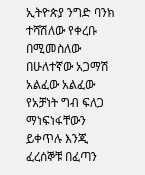ኢትዮጵያ ንግድ ባንክ ተሻሽለው የቀረቡ በሚመስለው በሁለተኛው አጋማሽ አልፈው አልፈው የአቻነት ግብ ፍለጋ ማነፍነፋቸውን ይቀጥሉ እንጂ ፈረሰኞቹ በፈጣን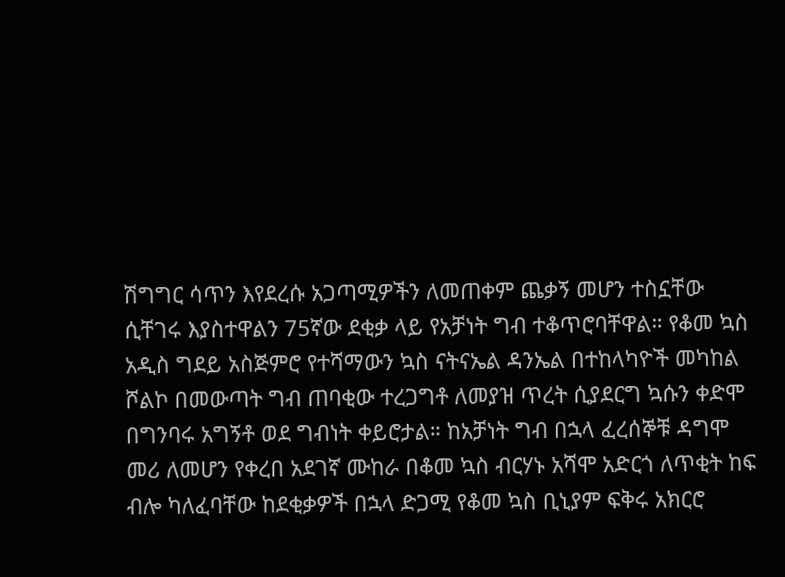ሽግግር ሳጥን እየደረሱ አጋጣሚዎችን ለመጠቀም ጨቃኝ መሆን ተስኗቸው ሲቸገሩ እያስተዋልን 75ኛው ደቂቃ ላይ የአቻነት ግብ ተቆጥሮባቸዋል። የቆመ ኳስ አዲስ ግደይ አስጅምሮ የተሻማውን ኳስ ናትናኤል ዳንኤል በተከላካዮች መካከል ሾልኮ በመውጣት ግብ ጠባቂው ተረጋግቶ ለመያዝ ጥረት ሲያደርግ ኳሱን ቀድሞ በግንባሩ አግኝቶ ወደ ግብነት ቀይሮታል። ከአቻነት ግብ በኋላ ፈረሰኞቹ ዳግሞ መሪ ለመሆን የቀረበ አደገኛ ሙከራ በቆመ ኳስ ብርሃኑ አሻሞ አድርጎ ለጥቂት ከፍ ብሎ ካለፈባቸው ከደቂቃዎች በኋላ ድጋሚ የቆመ ኳስ ቢኒያም ፍቅሩ አክርሮ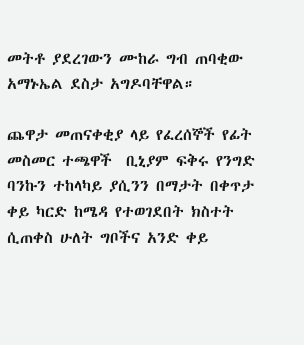መትቶ ያደረገውን ሙከራ ግብ ጠባቂው አማኑኤል ደስታ አግዶባቸዋል።

ጨዋታ መጠናቀቂያ ላይ የፈረሰኞች የፊት መስመር ተጫዋች  ቢኒያም ፍቅሩ የንግድ ባንኩን ተከላካይ ያሲንን በማታት በቀጥታ ቀይ ካርድ ከሜዳ የተወገደበት ክስተት ሲጠቀስ ሁለት ግቦችና አንድ ቀይ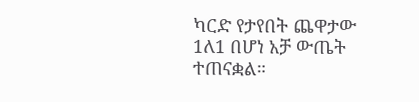ካርድ የታየበት ጨዋታው 1ለ1 በሆነ አቻ ውጤት ተጠናቋል።